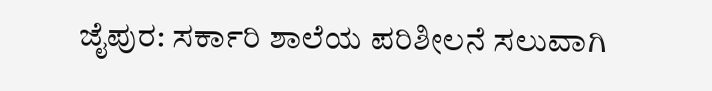ಜೈಪುರ: ಸರ್ಕಾರಿ ಶಾಲೆಯ ಪರಿಶೀಲನೆ ಸಲುವಾಗಿ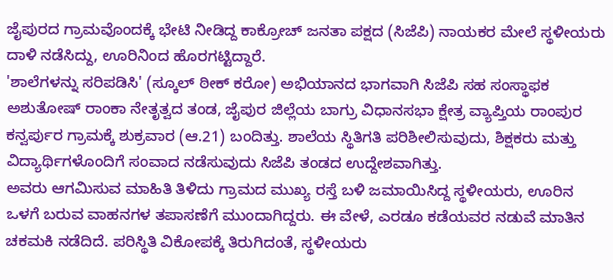ಜೈಪುರದ ಗ್ರಾಮವೊಂದಕ್ಕೆ ಭೇಟಿ ನೀಡಿದ್ದ ಕಾಕ್ರೋಚ್ ಜನತಾ ಪಕ್ಷದ (ಸಿಜೆಪಿ) ನಾಯಕರ ಮೇಲೆ ಸ್ಥಳೀಯರು ದಾಳಿ ನಡೆಸಿದ್ದು, ಊರಿನಿಂದ ಹೊರಗಟ್ಟಿದ್ದಾರೆ.
'ಶಾಲೆಗಳನ್ನು ಸರಿಪಡಿಸಿ' (ಸ್ಕೂಲ್ ಠೀಕ್ ಕರೋ) ಅಭಿಯಾನದ ಭಾಗವಾಗಿ ಸಿಜೆಪಿ ಸಹ ಸಂಸ್ಥಾಫಕ ಅಶುತೋಷ್ ರಾಂಕಾ ನೇತೃತ್ವದ ತಂಡ, ಜೈಪುರ ಜಿಲ್ಲೆಯ ಬಾಗ್ರು ವಿಧಾನಸಭಾ ಕ್ಷೇತ್ರ ವ್ಯಾಪ್ತಿಯ ರಾಂಪುರ ಕನ್ವರ್ಪುರ ಗ್ರಾಮಕ್ಕೆ ಶುಕ್ರವಾರ (ಆ.21) ಬಂದಿತ್ತು. ಶಾಲೆಯ ಸ್ಥಿತಿಗತಿ ಪರಿಶೀಲಿಸುವುದು, ಶಿಕ್ಷಕರು ಮತ್ತು ವಿದ್ಯಾರ್ಥಿಗಳೊಂದಿಗೆ ಸಂವಾದ ನಡೆಸುವುದು ಸಿಜೆಪಿ ತಂಡದ ಉದ್ದೇಶವಾಗಿತ್ತು.
ಅವರು ಆಗಮಿಸುವ ಮಾಹಿತಿ ತಿಳಿದು ಗ್ರಾಮದ ಮುಖ್ಯ ರಸ್ತೆ ಬಳಿ ಜಮಾಯಿಸಿದ್ದ ಸ್ಥಳೀಯರು, ಊರಿನ ಒಳಗೆ ಬರುವ ವಾಹನಗಳ ತಪಾಸಣೆಗೆ ಮುಂದಾಗಿದ್ದರು. ಈ ವೇಳೆ, ಎರಡೂ ಕಡೆಯವರ ನಡುವೆ ಮಾತಿನ ಚಕಮಕಿ ನಡೆದಿದೆ. ಪರಿಸ್ಥಿತಿ ವಿಕೋಪಕ್ಕೆ ತಿರುಗಿದಂತೆ, ಸ್ಥಳೀಯರು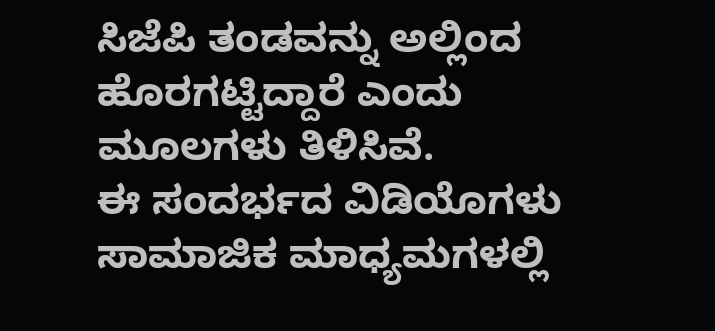ಸಿಜೆಪಿ ತಂಡವನ್ನು ಅಲ್ಲಿಂದ ಹೊರಗಟ್ಟಿದ್ದಾರೆ ಎಂದು ಮೂಲಗಳು ತಿಳಿಸಿವೆ.
ಈ ಸಂದರ್ಭದ ವಿಡಿಯೊಗಳು ಸಾಮಾಜಿಕ ಮಾಧ್ಯಮಗಳಲ್ಲಿ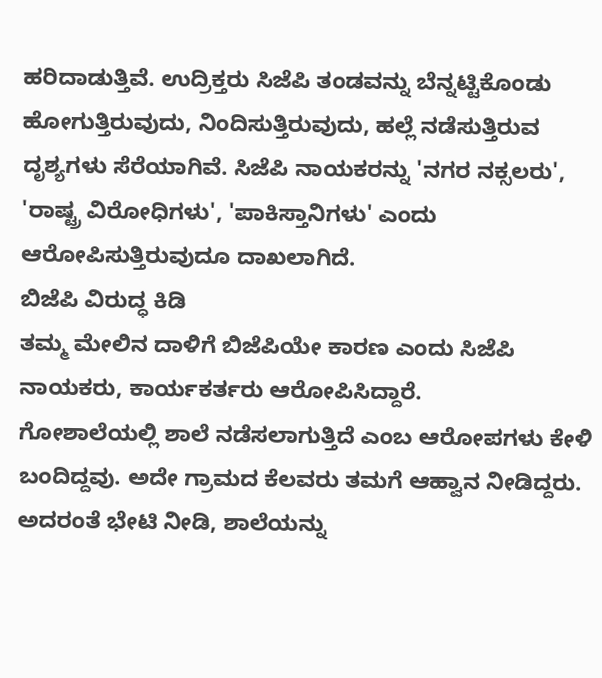ಹರಿದಾಡುತ್ತಿವೆ. ಉದ್ರಿಕ್ತರು ಸಿಜೆಪಿ ತಂಡವನ್ನು ಬೆನ್ನಟ್ಟಿಕೊಂಡು ಹೋಗುತ್ತಿರುವುದು, ನಿಂದಿಸುತ್ತಿರುವುದು, ಹಲ್ಲೆ ನಡೆಸುತ್ತಿರುವ ದೃಶ್ಯಗಳು ಸೆರೆಯಾಗಿವೆ. ಸಿಜೆಪಿ ನಾಯಕರನ್ನು 'ನಗರ ನಕ್ಸಲರು', 'ರಾಷ್ಟ್ರ ವಿರೋಧಿಗಳು', 'ಪಾಕಿಸ್ತಾನಿಗಳು' ಎಂದು ಆರೋಪಿಸುತ್ತಿರುವುದೂ ದಾಖಲಾಗಿದೆ.
ಬಿಜೆಪಿ ವಿರುದ್ಧ ಕಿಡಿ
ತಮ್ಮ ಮೇಲಿನ ದಾಳಿಗೆ ಬಿಜೆಪಿಯೇ ಕಾರಣ ಎಂದು ಸಿಜೆಪಿ ನಾಯಕರು, ಕಾರ್ಯಕರ್ತರು ಆರೋಪಿಸಿದ್ದಾರೆ.
ಗೋಶಾಲೆಯಲ್ಲಿ ಶಾಲೆ ನಡೆಸಲಾಗುತ್ತಿದೆ ಎಂಬ ಆರೋಪಗಳು ಕೇಳಿ ಬಂದಿದ್ದವು. ಅದೇ ಗ್ರಾಮದ ಕೆಲವರು ತಮಗೆ ಆಹ್ವಾನ ನೀಡಿದ್ದರು. ಅದರಂತೆ ಭೇಟಿ ನೀಡಿ, ಶಾಲೆಯನ್ನು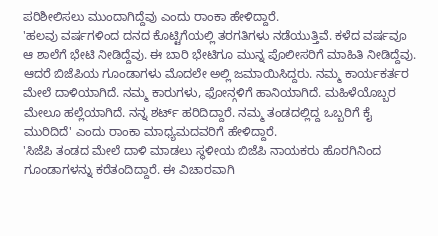ಪರಿಶೀಲಿಸಲು ಮುಂದಾಗಿದ್ದೆವು ಎಂದು ರಾಂಕಾ ಹೇಳಿದ್ದಾರೆ.
'ಹಲವು ವರ್ಷಗಳಿಂದ ದನದ ಕೊಟ್ಟಿಗೆಯಲ್ಲಿ ತರಗತಿಗಳು ನಡೆಯುತ್ತಿವೆ. ಕಳೆದ ವರ್ಷವೂ ಆ ಶಾಲೆಗೆ ಭೇಟಿ ನೀಡಿದ್ದೆವು. ಈ ಬಾರಿ ಭೇಟಿಗೂ ಮುನ್ನ ಪೊಲೀಸರಿಗೆ ಮಾಹಿತಿ ನೀಡಿದ್ದೆವು. ಆದರೆ ಬಿಜೆಪಿಯ ಗೂಂಡಾಗಳು ಮೊದಲೇ ಅಲ್ಲಿ ಜಮಾಯಿಸಿದ್ದರು. ನಮ್ಮ ಕಾರ್ಯಕರ್ತರ ಮೇಲೆ ದಾಳಿಯಾಗಿದೆ. ನಮ್ಮ ಕಾರುಗಳು, ಫೋನ್ಗಳಿಗೆ ಹಾನಿಯಾಗಿದೆ. ಮಹಿಳೆಯೊಬ್ಬರ ಮೇಲೂ ಹಲ್ಲೆಯಾಗಿದೆ. ನನ್ನ ಶರ್ಟ್ ಹರಿದಿದ್ದಾರೆ. ನಮ್ಮ ತಂಡದಲ್ಲಿದ್ದ ಒಬ್ಬರಿಗೆ ಕೈ ಮುರಿದಿದೆ' ಎಂದು ರಾಂಕಾ ಮಾಧ್ಯಮದವರಿಗೆ ಹೇಳಿದ್ದಾರೆ.
'ಸಿಜೆಪಿ ತಂಡದ ಮೇಲೆ ದಾಳಿ ಮಾಡಲು ಸ್ಥಳೀಯ ಬಿಜೆಪಿ ನಾಯಕರು ಹೊರಗಿನಿಂದ ಗೂಂಡಾಗಳನ್ನು ಕರೆತಂದಿದ್ದಾರೆ. ಈ ವಿಚಾರವಾಗಿ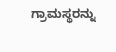ಗ್ರಾಮಸ್ಥರನ್ನು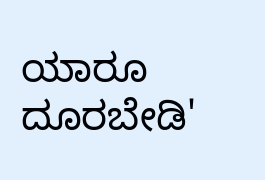ಯಾರೂ ದೂರಬೇಡಿ'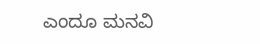ಎಂದೂ ಮನವಿ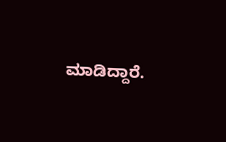ಮಾಡಿದ್ದಾರೆ.